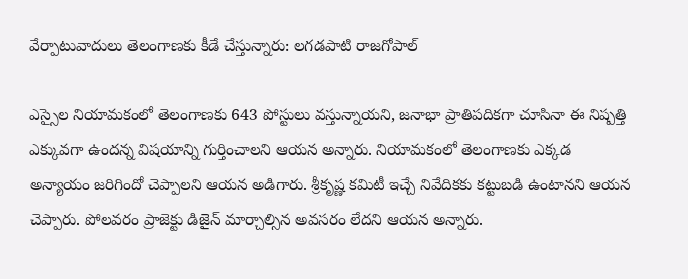వేర్పాటువాదులు తెలంగాణకు కీడే చేస్తున్నారు: లగడపాటి రాజగోపాల్

ఎస్సైల నియామకంలో తెలంగాణకు 643 పోస్టులు వస్తున్నాయని, జనాభా ప్రాతిపదికగా చూసినా ఈ నిష్పత్తి ఎక్కువగా ఉందన్న విషయాన్ని గుర్తించాలని ఆయన అన్నారు. నియామకంలో తెలంగాణకు ఎక్కడ అన్యాయం జరిగిందో చెప్పాలని ఆయన అడిగారు. శ్రీకృష్ణ కమిటీ ఇచ్చే నివేదికకు కట్టుబడి ఉంటానని ఆయన చెప్పారు. పోలవరం ప్రాజెక్టు డిజైన్ మార్చాల్సిన అవసరం లేదని ఆయన అన్నారు.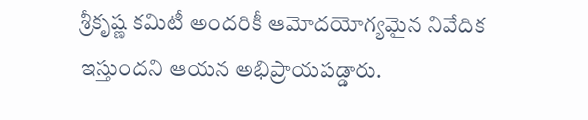శ్రీకృష్ణ కమిటీ అందరికీ ఆమోదయోగ్యమైన నివేదిక ఇస్తుందని ఆయన అభిప్రాయపడ్డారు.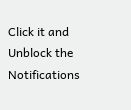Click it and Unblock the Notifications